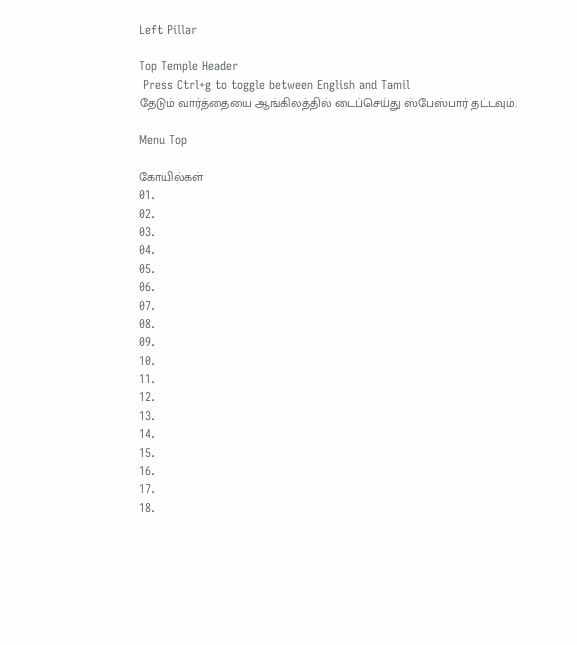Left Pillar

Top Temple Header
 Press Ctrl+g to toggle between English and Tamil
தேடும் வார்த்தையை ஆங்கிலத்தில் டைப்செய்து ஸ்பேஸ்பார் தட்டவும்.

Menu Top

கோயில்கள்
01.
02.
03.
04.
05.
06.
07.
08.
09.
10.
11.
12.
13.
14.
15.
16.
17.
18.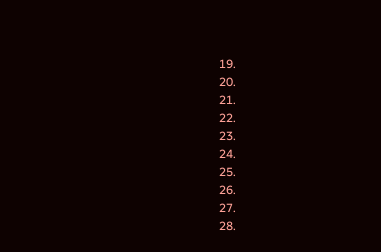19.
20.
21.
22.
23.
24.
25.
26.
27.
28.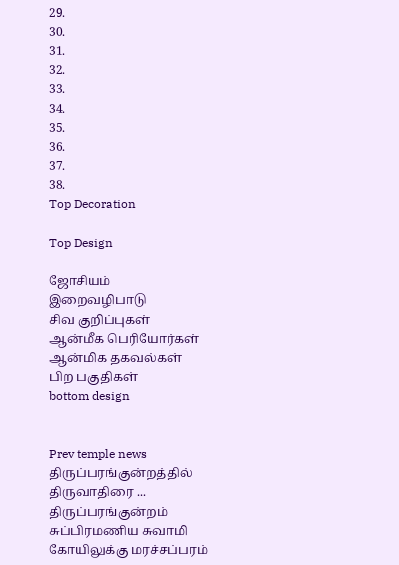29.
30.
31.
32.
33.
34.
35.
36.
37.
38.
Top Decoration

Top Design

ஜோசியம்
இறைவழிபாடு
சிவ குறிப்புகள்
ஆன்மீக பெரியோர்கள்
ஆன்மிக தகவல்கள்
பிற பகுதிகள்
bottom design


Prev temple news திருப்பரங்குன்றத்தில் திருவாதிரை ... திருப்பரங்குன்றம் சுப்பிரமணிய சுவாமி கோயிலுக்கு மரச்சப்பரம்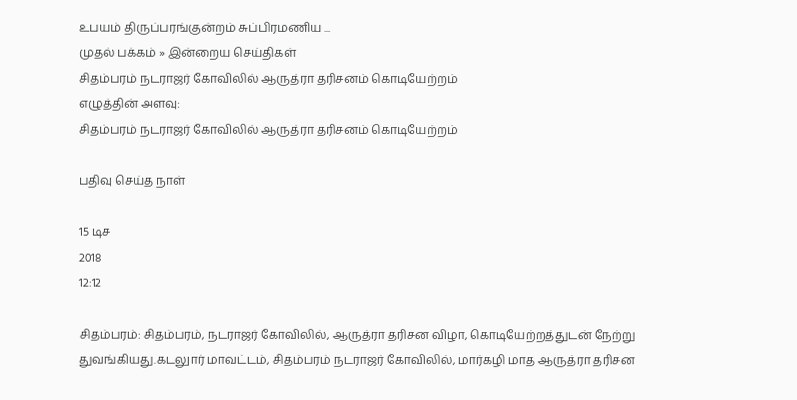உபயம் திருப்பரங்குன்றம் சுப்பிரமணிய ...
முதல் பக்கம் » இன்றைய செய்திகள்
சிதம்பரம் நடராஜர் கோவிலில் ஆருத்ரா தரிசனம் கொடியேற்றம்
எழுத்தின் அளவு:
சிதம்பரம் நடராஜர் கோவிலில் ஆருத்ரா தரிசனம் கொடியேற்றம்

பதிவு செய்த நாள்

15 டிச
2018
12:12

சிதம்பரம்: சிதம்பரம், நடராஜர் கோவிலில், ஆருத்ரா தரிசன விழா, கொடியேற்றத்துடன் நேற்று துவங்கியது.கடலுார் மாவட்டம், சிதம்பரம் நடராஜர் கோவிலில், மார்கழி மாத ஆருத்ரா தரிசன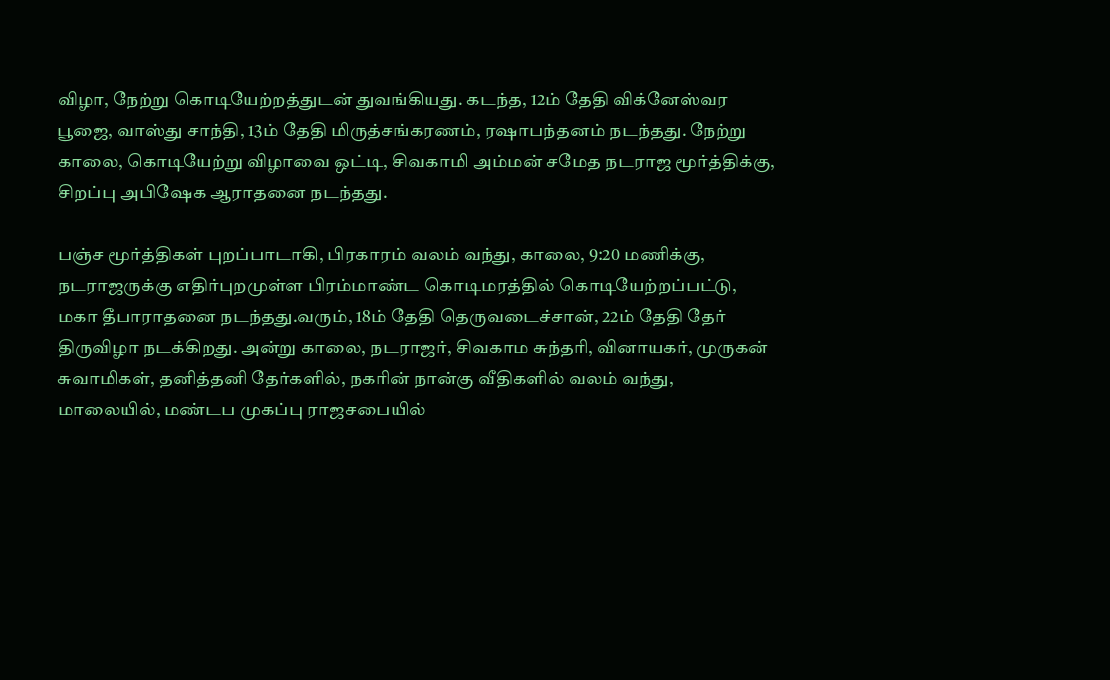விழா, நேற்று கொடியேற்றத்துடன் துவங்கியது. கடந்த, 12ம் தேதி விக்னேஸ்வர பூஜை, வாஸ்து சாந்தி, 13ம் தேதி மிருத்சங்கரணம், ரஷாபந்தனம் நடந்தது. நேற்று காலை, கொடியேற்று விழாவை ஒட்டி, சிவகாமி அம்மன் சமேத நடராஜ மூர்த்திக்கு, சிறப்பு அபிஷேக ஆராதனை நடந்தது.

பஞ்ச மூர்த்திகள் புறப்பாடாகி, பிரகாரம் வலம் வந்து, காலை, 9:20 மணிக்கு, நடராஜருக்கு எதிர்புறமுள்ள பிரம்மாண்ட கொடிமரத்தில் கொடியேற்றப்பட்டு, மகா தீபாராதனை நடந்தது.வரும், 18ம் தேதி தெருவடைச்சான், 22ம் தேதி தேர் திருவிழா நடக்கிறது. அன்று காலை, நடராஜர், சிவகாம சுந்தரி, வினாயகர், முருகன் சுவாமிகள், தனித்தனி தேர்களில், நகரின் நான்கு வீதிகளில் வலம் வந்து, மாலையில், மண்டப முகப்பு ராஜசபையில்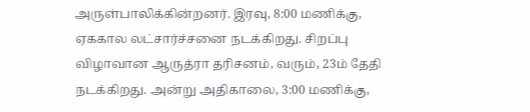அருள்பாலிக்கின்றனர். இரவு, 8:00 மணிக்கு, ஏககால லட்சார்ச்சனை நடக்கிறது. சிறப்பு விழாவான ஆருத்ரா தரிசனம், வரும், 23ம் தேதி நடக்கிறது. அன்று அதிகாலை, 3:00 மணிக்கு,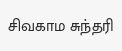சிவகாம சுந்தரி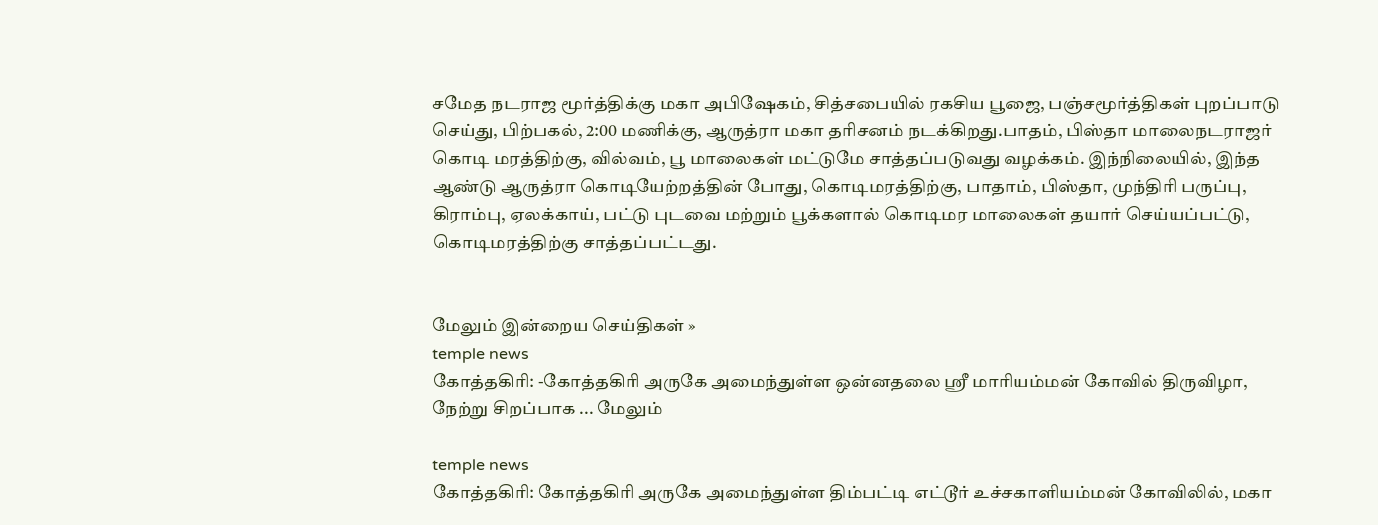சமேத நடராஜ மூர்த்திக்கு மகா அபிஷேகம், சித்சபையில் ரகசிய பூஜை, பஞ்சமூர்த்திகள் புறப்பாடு செய்து, பிற்பகல், 2:00 மணிக்கு, ஆருத்ரா மகா தரிசனம் நடக்கிறது.பாதம், பிஸ்தா மாலைநடராஜர் கொடி மரத்திற்கு, வில்வம், பூ மாலைகள் மட்டுமே சாத்தப்படுவது வழக்கம். இந்நிலையில், இந்த ஆண்டு ஆருத்ரா கொடியேற்றத்தின் போது, கொடிமரத்திற்கு, பாதாம், பிஸ்தா, முந்திரி பருப்பு, கிராம்பு, ஏலக்காய், பட்டு புடவை மற்றும் பூக்களால் கொடிமர மாலைகள் தயார் செய்யப்பட்டு, கொடிமரத்திற்கு சாத்தப்பட்டது.


மேலும் இன்றைய செய்திகள் »
temple news
கோத்தகிரி: -கோத்தகிரி அருகே அமைந்துள்ள ஒன்னதலை ஸ்ரீ மாரியம்மன் கோவில் திருவிழா, நேற்று சிறப்பாக ... மேலும்

temple news
கோத்தகிரி: கோத்தகிரி அருகே அமைந்துள்ள திம்பட்டி எட்டூர் உச்சகாளியம்மன் கோவிலில், மகா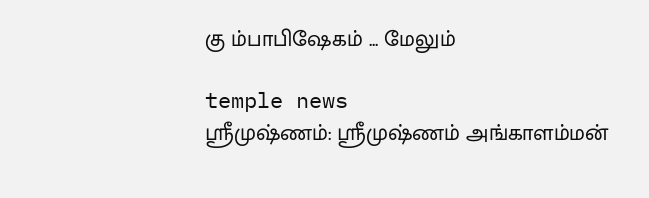கு ம்பாபிஷேகம் ... மேலும்

temple news
ஸ்ரீமுஷ்ணம்: ஸ்ரீமுஷ்ணம் அங்காளம்மன்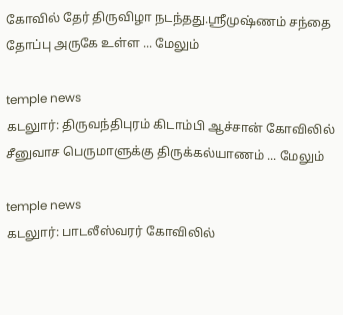கோவில் தேர் திருவிழா நடந்தது.ஸ்ரீமுஷ்ணம் சந்தை தோப்பு அருகே உள்ள ... மேலும்

temple news
கடலுார்: திருவந்திபுரம் கிடாம்பி ஆச்சான் கோவிலில் சீனுவாச பெருமாளுக்கு திருக்கல்யாணம் ... மேலும்

temple news
கடலுார்: பாடலீஸ்வரர் கோவிலில்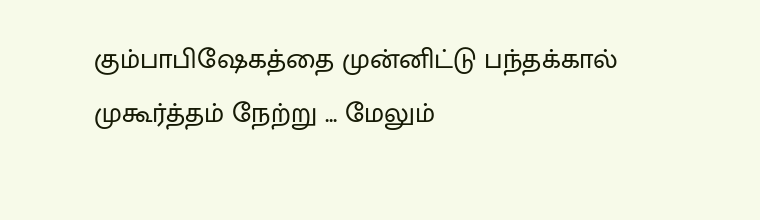கும்பாபிஷேகத்தை முன்னிட்டு பந்தக்கால் முகூர்த்தம் நேற்று ... மேலும்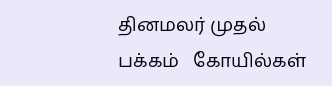தினமலர் முதல் பக்கம்   கோயில்கள்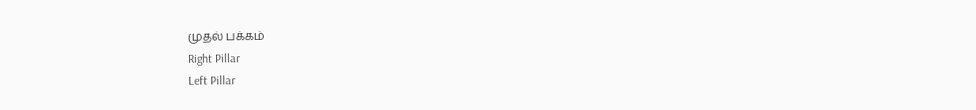முதல் பக்கம்
Right Pillar
Left Pillar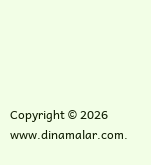Copyright © 2026 www.dinamalar.com.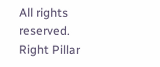All rights reserved.
Right Pillar